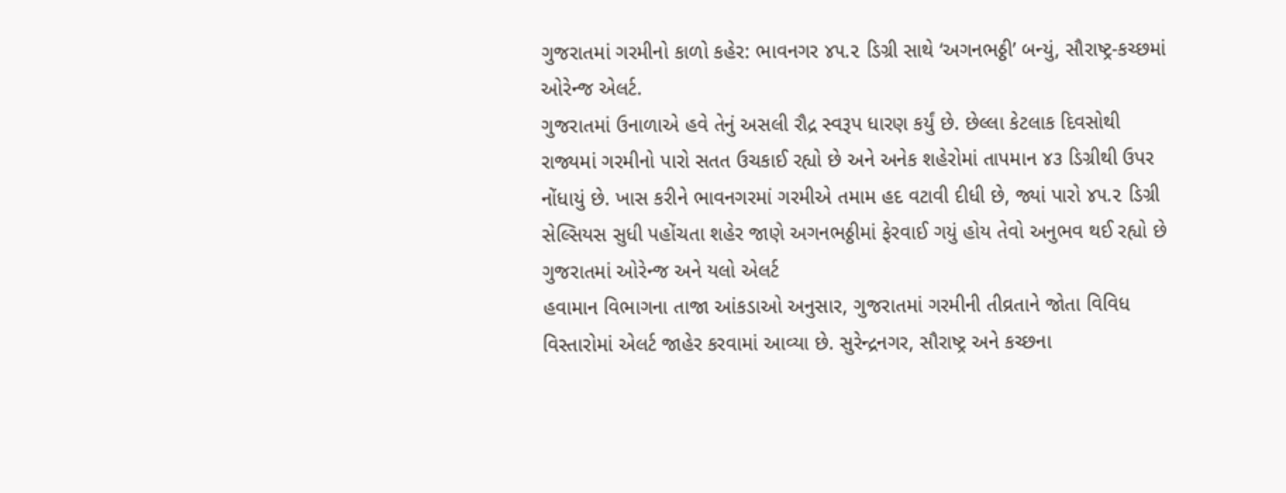ગુજરાતમાં ગરમીનો કાળો કહેર: ભાવનગર ૪૫.૨ ડિગ્રી સાથે ‘અગનભઠ્ઠી’ બન્યું, સૌરાષ્ટ્ર-કચ્છમાં ઓરેન્જ એલર્ટ.
ગુજરાતમાં ઉનાળાએ હવે તેનું અસલી રૌદ્ર સ્વરૂપ ધારણ કર્યું છે. છેલ્લા કેટલાક દિવસોથી રાજ્યમાં ગરમીનો પારો સતત ઉચકાઈ રહ્યો છે અને અનેક શહેરોમાં તાપમાન ૪૩ ડિગ્રીથી ઉપર નોંધાયું છે. ખાસ કરીને ભાવનગરમાં ગરમીએ તમામ હદ વટાવી દીધી છે, જ્યાં પારો ૪૫.૨ ડિગ્રી સેલ્સિયસ સુધી પહોંચતા શહેર જાણે અગનભઠ્ઠીમાં ફેરવાઈ ગયું હોય તેવો અનુભવ થઈ રહ્યો છે
ગુજરાતમાં ઓરેન્જ અને યલો એલર્ટ
હવામાન વિભાગના તાજા આંકડાઓ અનુસાર, ગુજરાતમાં ગરમીની તીવ્રતાને જોતા વિવિધ વિસ્તારોમાં એલર્ટ જાહેર કરવામાં આવ્યા છે. સુરેન્દ્રનગર, સૌરાષ્ટ્ર અને કચ્છના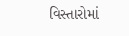વિસ્તારોમાં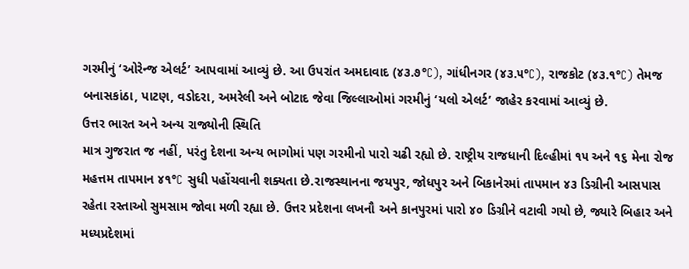ગરમીનું ‘ઓરેન્જ એલર્ટ’ આપવામાં આવ્યું છે. આ ઉપરાંત અમદાવાદ (૪૩.૭°C), ગાંધીનગર (૪૩.૫°C), રાજકોટ (૪૩.૧°C) તેમજ બનાસકાંઠા, પાટણ, વડોદરા, અમરેલી અને બોટાદ જેવા જિલ્લાઓમાં ગરમીનું ‘યલો એલર્ટ’ જાહેર કરવામાં આવ્યું છે.
ઉત્તર ભારત અને અન્ય રાજ્યોની સ્થિતિ
માત્ર ગુજરાત જ નહીં, પરંતુ દેશના અન્ય ભાગોમાં પણ ગરમીનો પારો ચઢી રહ્યો છે. રાષ્ટ્રીય રાજધાની દિલ્હીમાં ૧૫ અને ૧૬ મેના રોજ મહત્તમ તાપમાન ૪૧°C સુધી પહોંચવાની શક્યતા છે.રાજસ્થાનના જયપુર, જોધપુર અને બિકાનેરમાં તાપમાન ૪૩ ડિગ્રીની આસપાસ રહેતા રસ્તાઓ સુમસામ જોવા મળી રહ્યા છે. ઉત્તર પ્રદેશના લખનૌ અને કાનપુરમાં પારો ૪૦ ડિગ્રીને વટાવી ગયો છે, જ્યારે બિહાર અને મધ્યપ્રદેશમાં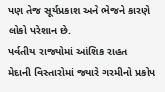પણ તેજ સૂર્યપ્રકાશ અને ભેજને કારણે લોકો પરેશાન છે.
પર્વતીય રાજ્યોમાં આંશિક રાહત
મેદાની વિસ્તારોમાં જ્યારે ગરમીનો પ્રકોપ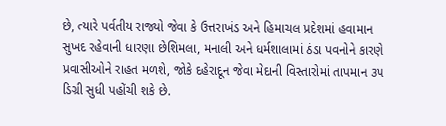છે, ત્યારે પર્વતીય રાજ્યો જેવા કે ઉત્તરાખંડ અને હિમાચલ પ્રદેશમાં હવામાન સુખદ રહેવાની ધારણા છેશિમલા, મનાલી અને ધર્મશાલામાં ઠંડા પવનોને કારણે પ્રવાસીઓને રાહત મળશે, જોકે દહેરાદૂન જેવા મેદાની વિસ્તારોમાં તાપમાન ૩૫ ડિગ્રી સુધી પહોંચી શકે છે.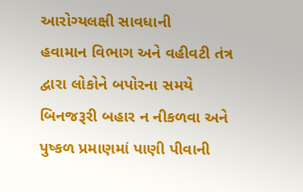આરોગ્યલક્ષી સાવધાની
હવામાન વિભાગ અને વહીવટી તંત્ર દ્વારા લોકોને બપોરના સમયે બિનજરૂરી બહાર ન નીકળવા અને પુષ્કળ પ્રમાણમાં પાણી પીવાની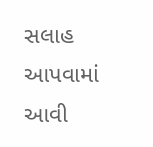સલાહ આપવામાં આવી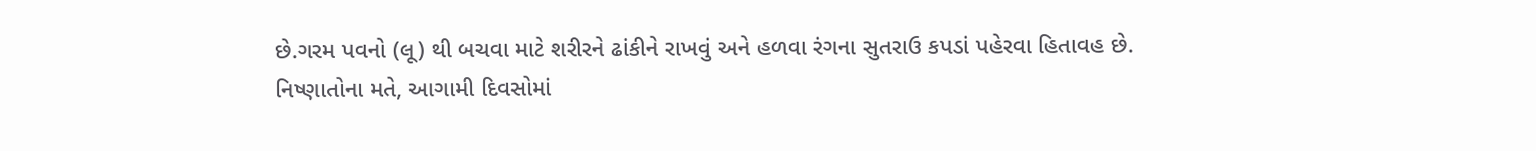છે.ગરમ પવનો (લૂ) થી બચવા માટે શરીરને ઢાંકીને રાખવું અને હળવા રંગના સુતરાઉ કપડાં પહેરવા હિતાવહ છે.
નિષ્ણાતોના મતે, આગામી દિવસોમાં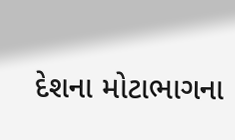દેશના મોટાભાગના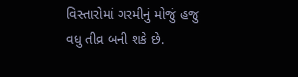વિસ્તારોમાં ગરમીનું મોજું હજુ વધુ તીવ્ર બની શકે છે.